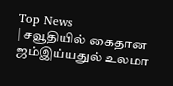Top News
| சவூதியில் கைதான ஜம்இய்யதுல் உலமா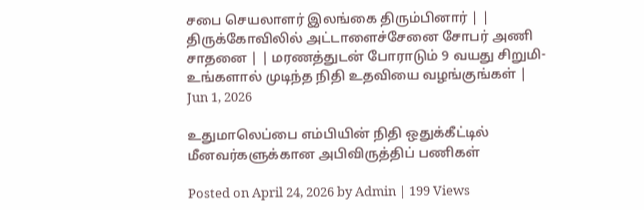சபை செயலாளர் இலங்கை திரும்பினார் | | திருக்கோவிலில் அட்டாளைச்சேனை சோபர் அணி சாதனை | | மரணத்துடன் போராடும் 9 வயது சிறுமி- உங்களால் முடிந்த நிதி உதவியை வழங்குங்கள் |
Jun 1, 2026

உதுமாலெப்பை எம்பியின் நிதி ஒதுக்கீட்டில் மீனவர்களுக்கான அபிவிருத்திப் பணிகள்

Posted on April 24, 2026 by Admin | 199 Views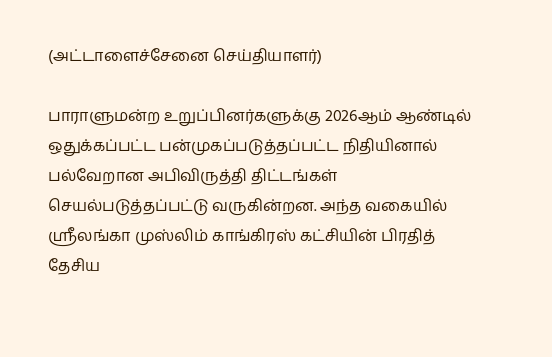(அட்டாளைச்சேனை செய்தியாளர்)

பாராளுமன்ற உறுப்பினர்களுக்கு 2026ஆம் ஆண்டில் ஒதுக்கப்பட்ட பன்முகப்படுத்தப்பட்ட நிதியினால் பல்வேறான அபிவிருத்தி திட்டங்கள் செயல்படுத்தப்பட்டு வருகின்றன. அந்த வகையில் ஶ்ரீலங்கா முஸ்லிம் காங்கிரஸ் கட்சியின் பிரதித் தேசிய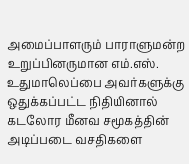அமைப்பாளரும் பாராளுமன்ற உறுப்பினருமான எம்.எஸ். உதுமாலெப்பை அவர்களுக்கு ஒதுக்கப்பட்ட நிதியினால் கடலோர மீனவ சமூகத்தின் அடிப்படை வசதிகளை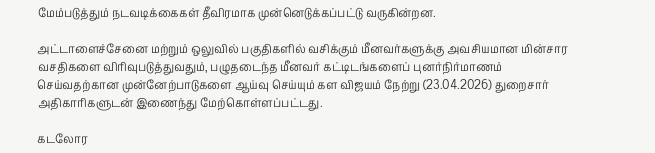மேம்படுத்தும் நடவடிக்கைகள் தீவிரமாக முன்னெடுக்கப்பட்டு வருகின்றன.

அட்டாளைச்சேனை மற்றும் ஒலுவில் பகுதிகளில் வசிக்கும் மீனவர்களுக்கு அவசியமான மின்சார வசதிகளை விரிவுபடுத்துவதும், பழுதடைந்த மீனவர் கட்டிடங்களைப் புனர்நிர்மாணம் செய்வதற்கான முன்னேற்பாடுகளை ஆய்வு செய்யும் கள விஜயம் நேற்று (23.04.2026) துறைசார் அதிகாரிகளுடன் இணைந்து மேற்கொள்ளப்பட்டது.

கடலோர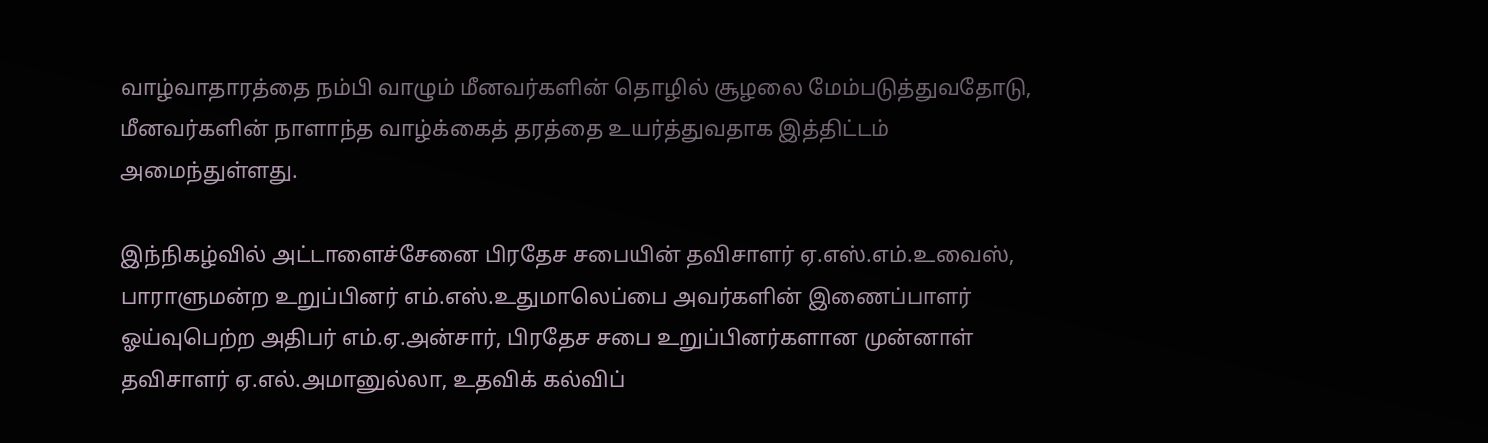வாழ்வாதாரத்தை நம்பி வாழும் மீனவர்களின் தொழில் சூழலை மேம்படுத்துவதோடு, மீனவர்களின் நாளாந்த வாழ்க்கைத் தரத்தை உயர்த்துவதாக இத்திட்டம் அமைந்துள்ளது.

இந்நிகழ்வில் அட்டாளைச்சேனை பிரதேச சபையின் தவிசாளர் ஏ.எஸ்.எம்.உவைஸ், பாராளுமன்ற உறுப்பினர் எம்.எஸ்.உதுமாலெப்பை அவர்களின் இணைப்பாளர் ஓய்வுபெற்ற அதிபர் எம்.ஏ.அன்சார், பிரதேச சபை உறுப்பினர்களான முன்னாள் தவிசாளர் ஏ.எல்.அமானுல்லா, உதவிக் கல்விப்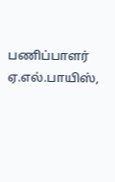பணிப்பாளர் ஏ.எல்.பாயிஸ்,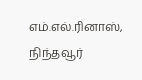எம்.எல்.ரினாஸ், நிந்தவூர்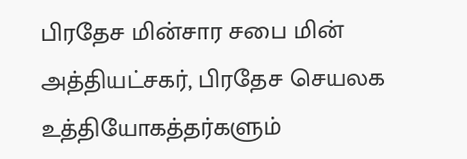பிரதேச மின்சார சபை மின் அத்தியட்சகர், பிரதேச செயலக உத்தியோகத்தர்களும்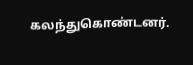கலந்துகொண்டனர்.